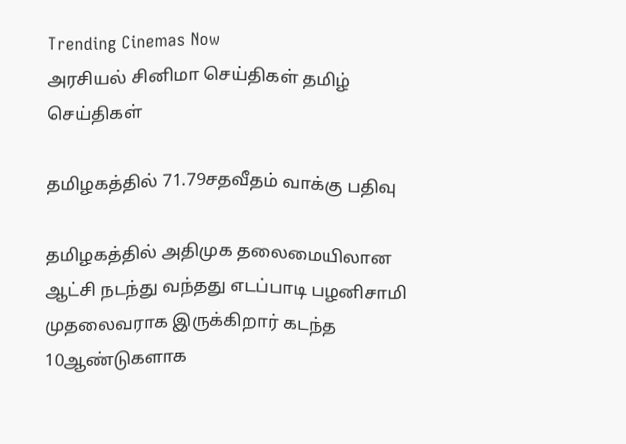Trending Cinemas Now
அரசியல் சினிமா செய்திகள் தமிழ் செய்திகள்

தமிழகத்தில் 71.79சதவீதம் வாக்கு பதிவு

தமிழகத்தில் அதிமுக தலைமையிலான ஆட்சி நடந்து வந்தது எடப்பாடி பழனிசாமி முதலைவராக இருக்கிறார் கடந்த 10ஆண்டுகளாக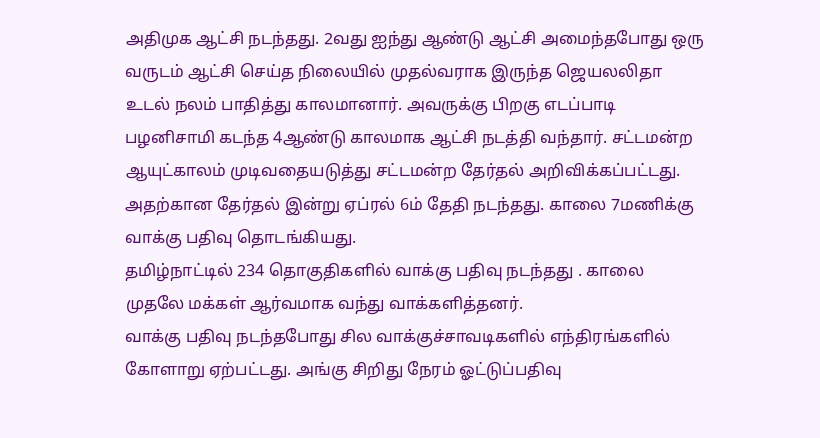அதிமுக ஆட்சி நடந்தது. 2வது ஐந்து ஆண்டு ஆட்சி அமைந்தபோது ஒரு வருடம் ஆட்சி செய்த நிலையில் முதல்வராக இருந்த ஜெயலலிதா உடல் நலம் பாதித்து காலமானார். அவருக்கு பிறகு எடப்பாடி பழனிசாமி கடந்த 4ஆண்டு காலமாக ஆட்சி நடத்தி வந்தார். சட்டமன்ற ஆயுட்காலம் முடிவதையடுத்து சட்டமன்ற தேர்தல் அறிவிக்கப்பட்டது. அதற்கான தேர்தல் இன்று ஏப்ரல் 6ம் தேதி நடந்தது. காலை 7மணிக்கு வாக்கு பதிவு தொடங்கியது.
தமிழ்நாட்டில் 234 தொகுதிகளில் வாக்கு பதிவு நடந்தது . காலை முதலே மக்கள் ஆர்வமாக வந்து வாக்களித்தனர்.
வாக்கு பதிவு நடந்தபோது சில வாக்குச்சாவடிகளில் எந்திரங்களில் கோளாறு ஏற்பட்டது. அங்கு சிறிது நேரம் ஓட்டுப்பதிவு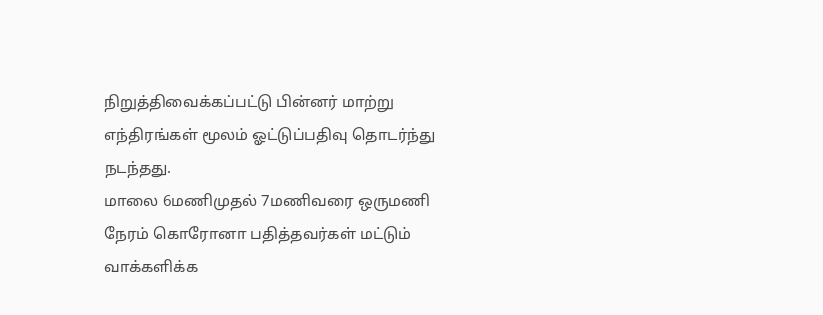நிறுத்திவைக்கப்பட்டு பின்னர் மாற்று எந்திரங்கள் மூலம் ஓட்டுப்பதிவு தொடர்ந்து நடந்தது.
மாலை 6மணிமுதல் 7மணிவரை ஒருமணி நேரம் கொரோனா பதித்தவர்கள் மட்டும் வாக்களிக்க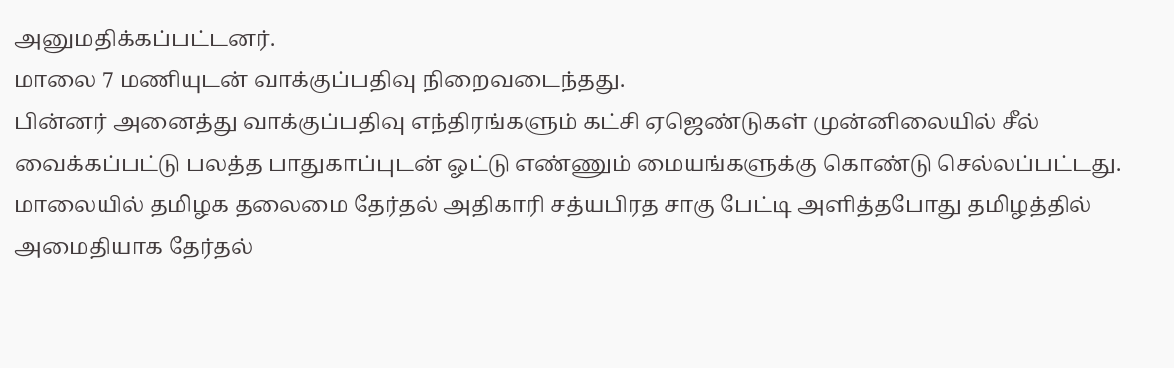அனுமதிக்கப்பட்டனர்.
மாலை 7 மணியுடன் வாக்குப்பதிவு நிறைவடைந்தது.
பின்னர் அனைத்து வாக்குப்பதிவு எந்திரங்களும் கட்சி ஏஜெண்டுகள் முன்னிலையில் சீல் வைக்கப்பட்டு பலத்த பாதுகாப்புடன் ஓட்டு எண்ணும் மையங்களுக்கு கொண்டு செல்லப்பட்டது.
மாலையில் தமிழக தலைமை தேர்தல் அதிகாரி சத்யபிரத சாகு பேட்டி அளித்தபோது தமிழத்தில் அமைதியாக தேர்தல்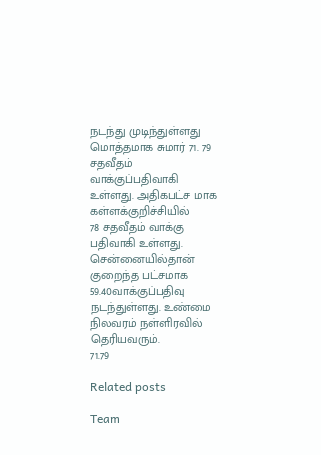நடந்து முடிந்துள்ளது
மொத்தமாக சுமார் 71. 79 சதவீதம் வாக்குப்பதிவாகி உள்ளது. அதிகபட்ச மாக கள்ளக்குறிச்சியில்
78 சதவீதம் வாக்கு பதிவாகி உள்ளது.
சென்னையில்தான் குறைந்த பட்சமாக 59.40வாக்குப்பதிவு நடந்துள்ளது. உண்மை நிலவரம் நள்ளிரவில் தெரியவரும்.
71.79

Related posts

Team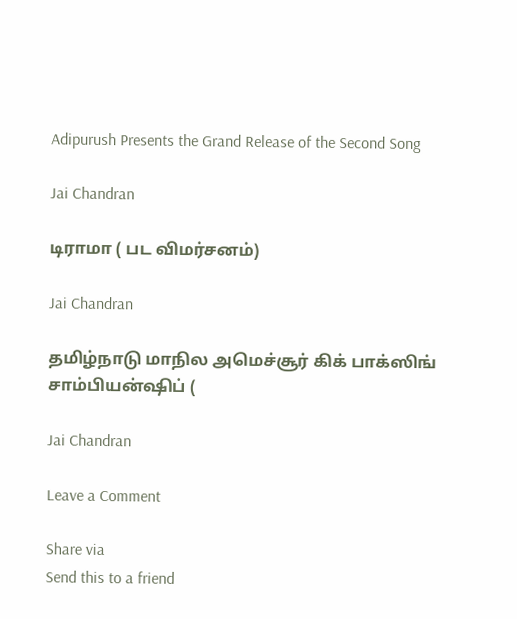Adipurush Presents the Grand Release of the Second Song

Jai Chandran

டிராமா ( பட விமர்சனம்)

Jai Chandran

தமிழ்நாடு மாநில அமெச்சூர் கிக் பாக்ஸிங் சாம்பியன்ஷிப் (

Jai Chandran

Leave a Comment

Share via
Send this to a friend